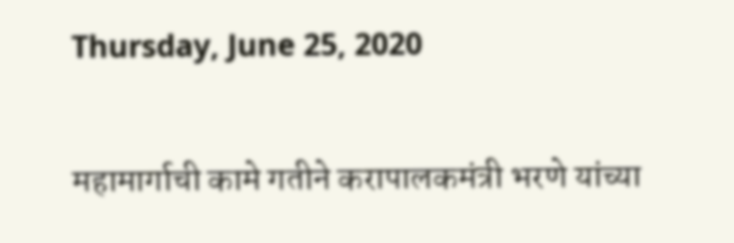Thursday, June 25, 2020

महामार्गाची कामे गतीने करापालकमंत्री भरणे यांच्या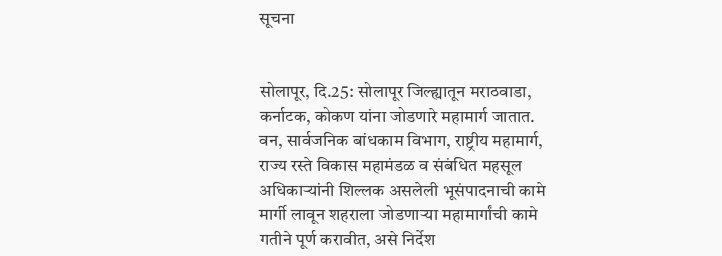सूचना


सोलापूर, दि.25: सोलापूर जिल्ह्यातून मराठवाडा, कर्नाटक, कोकण यांना जोडणारे महामार्ग जातात. वन, सार्वजनिक बांधकाम विभाग, राष्ट्रीय महामार्ग, राज्य रस्ते विकास महामंडळ व संबंधित महसूल अधिकाऱ्यांनी शिल्लक असलेली भूसंपादनाची कामे मार्गी लावून शहराला जोडणाऱ्या महामार्गांची कामे गतीने पूर्ण करावीत, असे निर्देश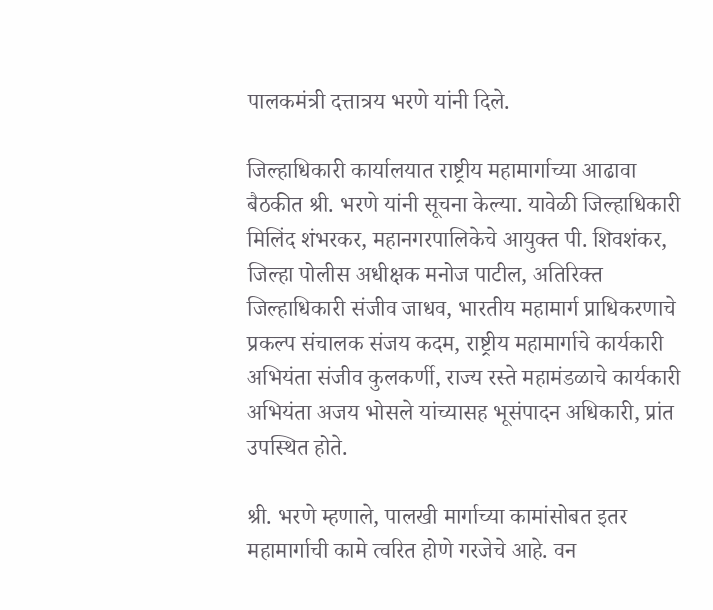पालकमंत्री दत्तात्रय भरणे यांनी दिले.

जिल्हाधिकारी कार्यालयात राष्ट्रीय महामार्गाच्या आढावा बैठकीत श्री. भरणे यांनी सूचना केल्या. यावेळी जिल्हाधिकारी मिलिंद शंभरकर, महानगरपालिकेचे आयुक्त पी. शिवशंकर, जिल्हा पोलीस अधीक्षक मनोज पाटील, अतिरिक्त जिल्हाधिकारी संजीव जाधव, भारतीय महामार्ग प्राधिकरणाचे प्रकल्प संचालक संजय कदम, राष्ट्रीय महामार्गाचे कार्यकारी अभियंता संजीव कुलकर्णी, राज्य रस्ते महामंडळाचे कार्यकारी अभियंता अजय भोसले यांच्यासह भूसंपादन अधिकारी, प्रांत उपस्थित होते.

श्री. भरणे म्हणाले, पालखी मार्गाच्या कामांसोबत इतर महामार्गाची कामे त्वरित होणे गरजेचे आहे. वन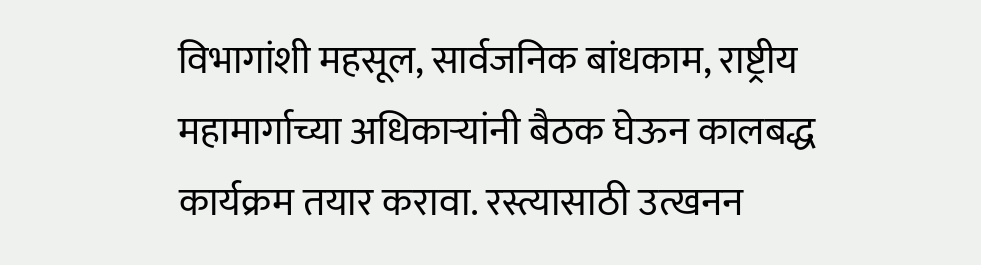विभागांशी महसूल, सार्वजनिक बांधकाम, राष्ट्रीय महामार्गाच्या अधिकाऱ्यांनी बैठक घेऊन कालबद्ध कार्यक्रम तयार करावा. रस्त्यासाठी उत्खनन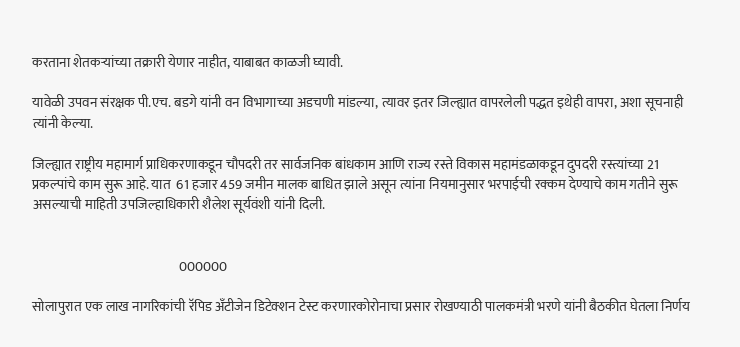करताना शेतकऱ्यांच्या तक्रारी येणार नाहीत, याबाबत काळजी घ्यावी.

यावेळी उपवन संरक्षक पी.एच. बडगे यांनी वन विभागाच्या अडचणी मांडल्या, त्यावर इतर जिल्ह्यात वापरलेली पद्धत इथेही वापरा, अशा सूचनाही त्यांनी केल्या.

जिल्ह्यात राष्ट्रीय महामार्ग प्राधिकरणाकडून चौपदरी तर सार्वजनिक बांधकाम आणि राज्य रस्ते विकास महामंडळाकडून दुपदरी रस्त्यांच्या 21 प्रकल्पांचे काम सुरू आहे. यात  61 हजार 459 जमीन मालक बाधित झाले असून त्यांना नियमानुसार भरपाईची रक्कम देण्याचे काम गतीने सुरू असल्याची माहिती उपजिल्हाधिकारी शैलेश सूर्यवंशी यांनी दिली.


                                                       000000

सोलापुरात एक लाख नागरिकांची रॅपिड अँटीजेन डिटेक्शन टेस्ट करणारकोरोनाचा प्रसार रोखण्याठी पालकमंत्री भरणे यांनी बैठकीत घेतला निर्णय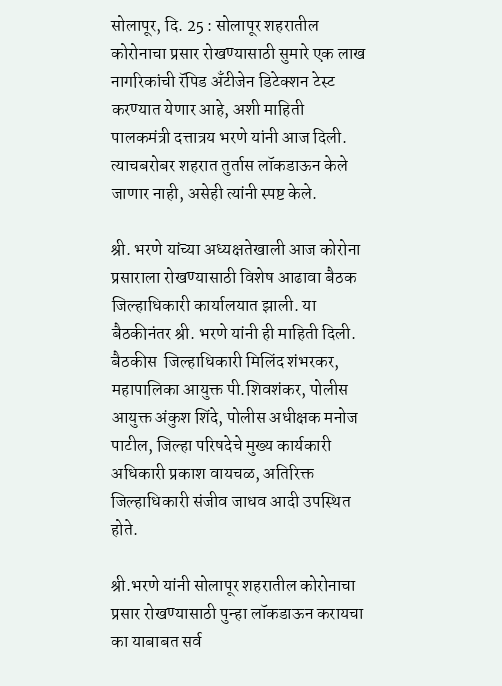सोलापूर, दि. 25 : सोलापूर शहरातील कोरोनाचा प्रसार रोखण्यासाठी सुमारे एक लाख नागरिकांची रॅपिड अँटीजेन डिटेक्शन टेस्ट करण्यात येणार आहे, अशी माहिती पालकमंत्री दत्तात्रय भरणे यांनी आज दिली. त्याचबरोबर शहरात तुर्तास लॉकडाऊन केले जाणार नाही, असेही त्यांनी स्पष्ट केले.

श्री. भरणे यांच्या अध्यक्षतेखाली आज कोरोना प्रसाराला रोखण्यासाठी विशेष आढावा बैठक जिल्हाधिकारी कार्यालयात झाली. या बैठकीनंतर श्री. भरणे यांनी ही माहिती दिली.  बैठकीस  जिल्हाधिकारी मिलिंद शंभरकर, महापालिका आयुक्त पी.शिवशंकर, पोलीस आयुक्त अंकुश शिंदे, पोलीस अधीक्षक मनोज पाटील, जिल्हा परिषदेचे मुख्य कार्यकारी अधिकारी प्रकाश वायचळ, अतिरिक्त जिल्हाधिकारी संजीव जाधव आदी उपस्थित होते.

श्री.भरणे यांनी सोलापूर शहरातील कोरोनाचा प्रसार रोखण्यासाठी पुन्हा लॉकडाऊन करायचा का याबाबत सर्व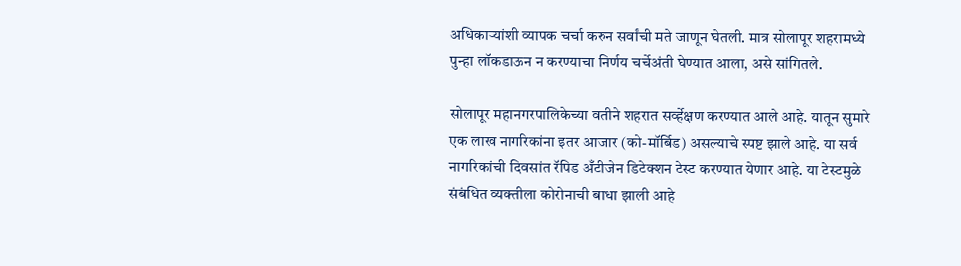अधिकाऱ्यांशी व्यापक चर्चा करुन सर्वांची मते जाणून घेतली. मात्र सोलापूर शहरामध्ये पुन्हा लॉकडाऊन न करण्याचा निर्णय चर्चेअंती घेण्यात आला, असे सांगितले.

सोलापूर महानगरपालिकेच्या वतीने शहरात सर्व्हेक्षण करण्यात आले आहे. यातून सुमारे एक लाख नागरिकांना इतर आजार (को-मॉर्बिड) असल्याचे स्पष्ट झाले आहे. या सर्व नागरिकांची दिवसांत रॅपिड अँटीजेन डिटेक्शन टेस्ट करण्यात येणार आहे. या टेस्टमुळे संबंधित व्यक्तीला कोरोनाची बाधा झाली आहे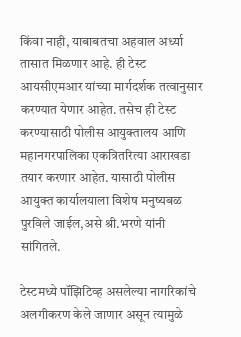किंवा नाही, याबाबतचा अहवाल अर्ध्या तासात मिळणार आहे. ही टेस्ट आयसीएमआर यांच्या मार्गदर्शक तत्वानुसार करण्यात येणार आहेत. तसेच ही टेस्ट करण्यासाठी पोलीस आयुक्तालय आणि महानगरपालिका एकत्रितरित्या आराखडा तयार करणार आहेत. यासाठी पोलीस आयुक्त कार्यालयाला विशेष मनुष्यबळ पुरविले जाईल,असे श्री.भरणे यांनी सांगितले.

टेस्टमध्ये पॉझिटिव्ह असलेल्या नागरिकांचे अलगीकरण केले जाणार असून त्यामुळे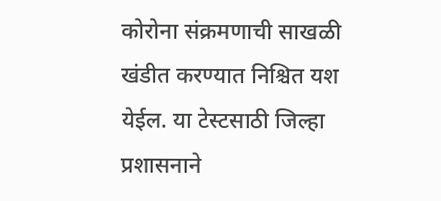कोरोना संक्रमणाची साखळी खंडीत करण्यात निश्चित यश येईल. या टेस्टसाठी जिल्हा प्रशासनाने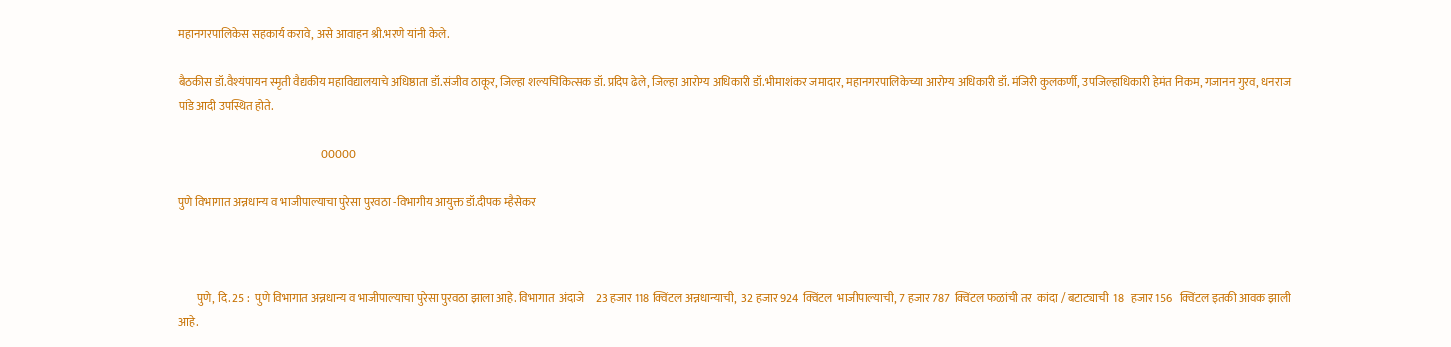महानगरपालिकेस सहकार्य करावे, असे आवाहन श्री.भरणे यांनी केले.

बैठकीस डॉ.वैश्यंपायन स्मृती वैद्यकीय महाविद्यालयाचे अधिष्ठाता डॉ.संजीव ठाकूर, जिल्हा शल्यचिकित्सक डॉ. प्रदिप ढेले, जिल्हा आरोग्य अधिकारी डॉ.भीमाशंकर जमादार, महानगरपालिकेच्या आरोग्य अधिकारी डॉ. मंजिरी कुलकर्णी, उपजिल्हाधिकारी हेमंत निकम, गजानन गुरव, धनराज पांडे आदी उपस्थित होते.

                                                               00000

पुणे विभागात अन्नधान्य व भाजीपाल्याचा पुरेसा पुरवठा -विभागीय आयुक्त डॉ.दीपक म्हैसेकर



        पुणे, दि. 25 :  पुणे विभागात अन्नधान्य व भाजीपाल्याचा पुरेसा पुरवठा झाला आहे. विभागात  अंदाजे     23 हजार 118 क्विंटल अन्नधान्याची,  32 हजार 924  क्विंटल  भाजीपाल्याची, 7 हजार 787  क्विंटल फळांची तर  कांदा / बटाट्याची  18   हजार 156   क्विंटल इतकी आवक झाली आहे.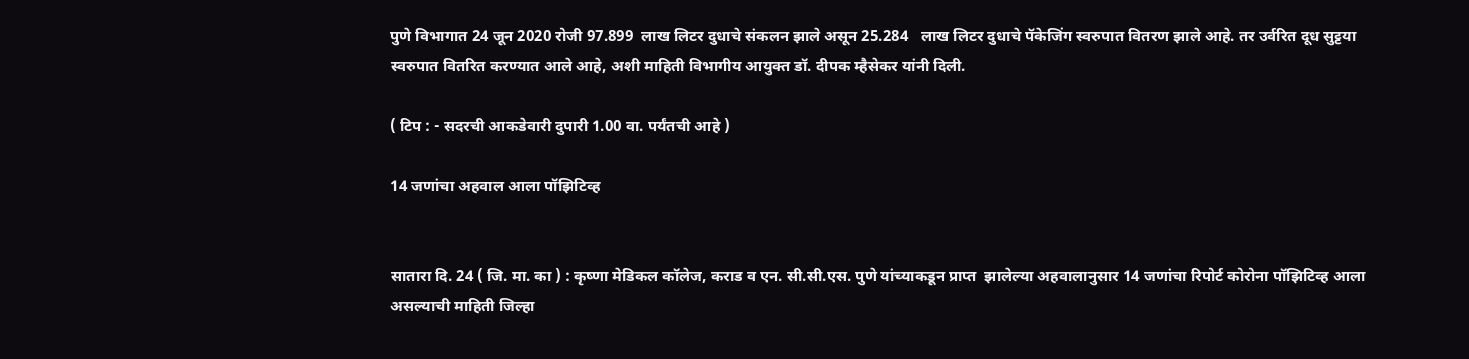पुणे विभागात 24 जून 2020 रोजी 97.899  लाख लिटर दुधाचे संकलन झाले असून 25.284   लाख लिटर दुधाचे पॅकेजिंग स्वरुपात वितरण झाले आहे. तर उर्वरित दूध सुट्टया स्वरुपात वितरित करण्यात आले आहे, अशी माहिती विभागीय आयुक्त डॉ. दीपक म्हैसेकर यांनी दिली.

( टिप : - सदरची आकडेवारी दुपारी 1.00 वा. पर्यंतची आहे )

14 जणांचा अहवाल आला पॉझिटिव्ह


सातारा दि. 24 ( जि. मा. का ) : कृष्णा मेडिकल कॉलेज, कराड व एन. सी.सी.एस. पुणे यांच्याकडून प्राप्त  झालेल्या अहवालानुसार 14 जणांचा रिपोर्ट कोरोना पॉझिटिव्ह आला असल्याची माहिती जिल्हा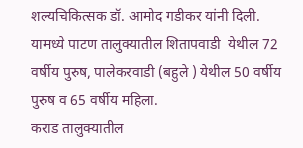शल्यचिकित्सक डॉ. आमोद गडीकर यांनी दिली.
यामध्ये पाटण तालुक्यातील शितापवाडी  येथील 72 वर्षीय पुरुष, पालेकरवाडी (बहुले ) येथील 50 वर्षीय पुरुष व 65 वर्षीय महिला.
कराड तालुक्यातील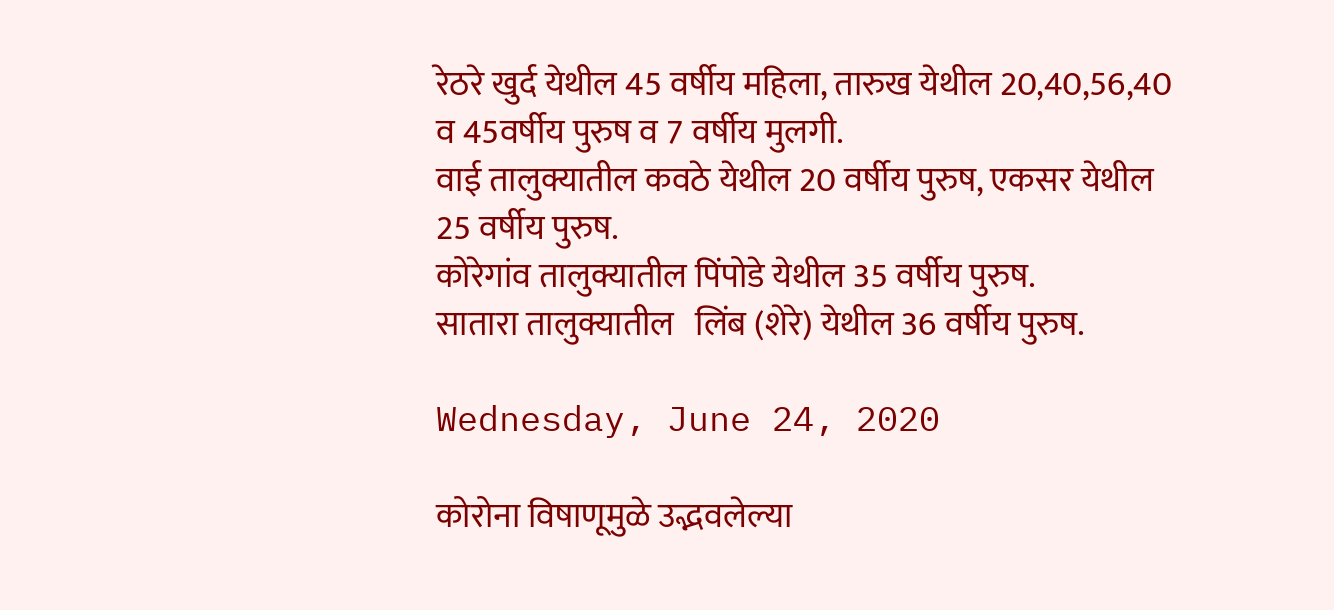रेठरे खुर्द येथील 45 वर्षीय महिला, तारुख येथील 20,40,56,40 व 45वर्षीय पुरुष व 7 वर्षीय मुलगी.
वाई तालुक्यातील कवठे येथील 20 वर्षीय पुरुष, एकसर येथील 25 वर्षीय पुरुष.
कोरेगांव तालुक्यातील पिंपोडे येथील 35 वर्षीय पुरुष.
सातारा तालुक्यातील   लिंब (शेरे) येथील 36 वर्षीय पुरुष.

Wednesday, June 24, 2020

कोरोना विषाणूमुळे उद्भवलेल्या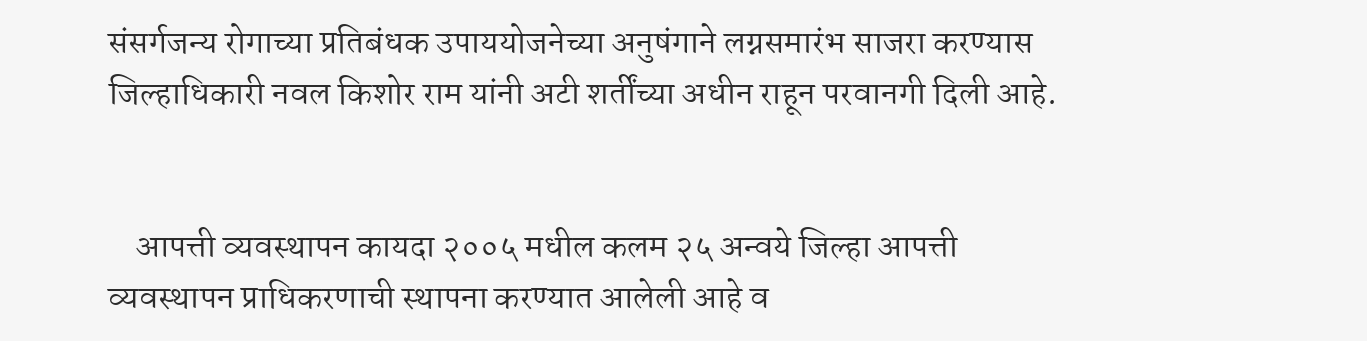संसर्गजन्य रोगाच्या प्रतिबंधक उपाययोजनेच्या अनुषंगाने लग्नसमारंभ साजरा करण्यास जिल्हाधिकारी नवल किशोर राम यांनी अटी शर्तींच्या अधीन राहून परवानगी दिली आहे.


    आपत्ती व्यवस्थापन कायदा २००५ मधील कलम २५ अन्वये जिल्हा आपत्ती व्यवस्थापन प्राधिकरणाची स्थापना करण्यात आलेली आहे व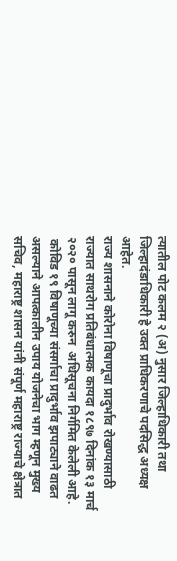त्यातील पोट कलम २ (अ) नुसार जिल्हाधिकारी तथा जिल्हादंडाधिकारी हे उक्त प्राधिकरणाचे पदसिद्ध अध्यक्ष आहेत.
राज्य शासनाने कोरोना विषाणूचा प्रादुर्भाव रोखण्यासाठी राज्यात साथरोग प्रतिबंधात्मक कायदा १८९७ दिनांक १३ मार्च २०२० पासून लागू करुन  अधिसूचना निर्गमित केलेली आहे.
 कोविड १९ विषाणूच्या संसर्गाचा प्रादुर्भाव झपाट्याने वाढत असल्याने आपत्कालीन उपाय योजनेचा भाग म्हणून मुख्य सचिव, महाराष्ट्र शासन यांनी संपूर्ण महाराष्ट्र राज्याचे क्षेत्रात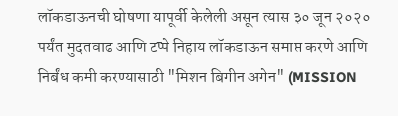लॉकडाऊनची घोषणा यापूर्वी केलेली असून त्यास ३० जून २०२० पर्यंत मुदतवाढ आणि टप्पे निहाय लॉकडाऊन समाप्त करणे आणि निर्बंध कमी करण्यासाठी "मिशन बिगीन अगेन" (MISSION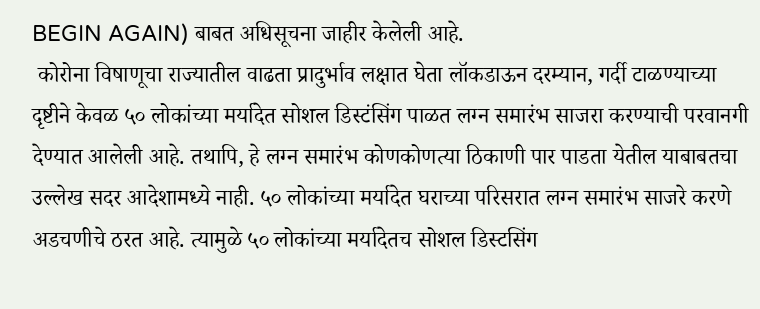BEGIN AGAIN) बाबत अधिसूचना जाहीर केलेली आहे.
 कोरोना विषाणूचा राज्यातील वाढता प्रादुर्भाव लक्षात घेता लॉकडाऊन दरम्यान, गर्दी टाळण्याच्या दृष्टीने केवळ ५० लोकांच्या मर्यादेत सोशल डिस्टंसिंग पाळत लग्न समारंभ साजरा करण्याची परवानगी  देण्यात आलेली आहे. तथापि, हे लग्न समारंभ कोणकोणत्या ठिकाणी पार पाडता येतील याबाबतचा उल्लेख सदर आदेशामध्ये नाही. ५० लोकांच्या मर्यादेत घराच्या परिसरात लग्न समारंभ साजरे करणे अडचणीचे ठरत आहे. त्यामुळे ५० लोकांच्या मर्यादेतच सोशल डिस्टसिंग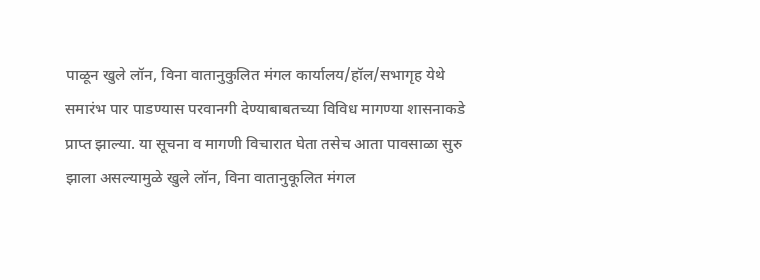पाळून खुले लॉन, विना वातानुकुलित मंगल कार्यालय/हॉल/सभागृह येथे समारंभ पार पाडण्यास परवानगी देण्याबाबतच्या विविध मागण्या शासनाकडे प्राप्त झाल्या. या सूचना व मागणी विचारात घेता तसेच आता पावसाळा सुरु झाला असल्यामुळे खुले लॉन, विना वातानुकूलित मंगल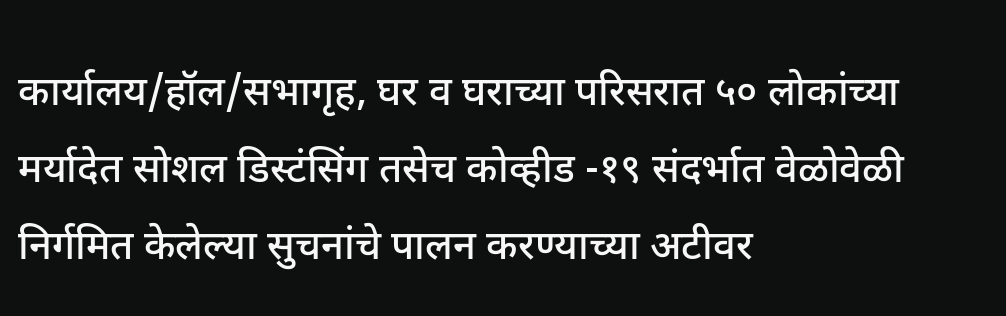कार्यालय/हॉल/सभागृह, घर व घराच्या परिसरात ५० लोकांच्या मर्यादेत सोशल डिस्टंसिंग तसेच कोव्हीड -१९ संदर्भात वेळोवेळी निर्गमित केलेल्या सुचनांचे पालन करण्याच्या अटीवर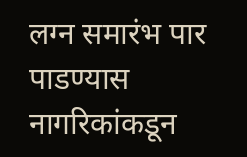लग्न समारंभ पार पाडण्यास  नागरिकांकडून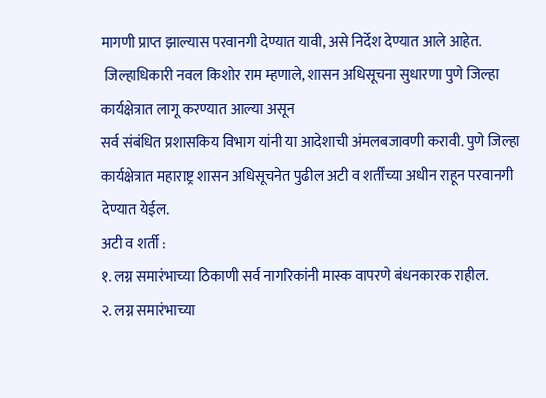मागणी प्राप्त झाल्यास परवानगी देण्यात यावी, असे निर्देश देण्यात आले आहेत.
 जिल्हाधिकारी नवल किशोर राम म्हणाले, शासन अधिसूचना सुधारणा पुणे जिल्हा कार्यक्षेत्रात लागू करण्यात आल्या असून
सर्व संबंधित प्रशासकिय विभाग यांनी या आदेशाची अंमलबजावणी करावी. पुणे जिल्हा कार्यक्षेत्रात महाराष्ट्र शासन अधिसूचनेत पुढील अटी व शर्तींच्या अधीन राहून परवानगी देण्यात येईल.
अटी व शर्ती :
१. लग्न समारंभाच्या ठिकाणी सर्व नागरिकांनी मास्क वापरणे बंधनकारक राहील.
२. लग्न समारंभाच्या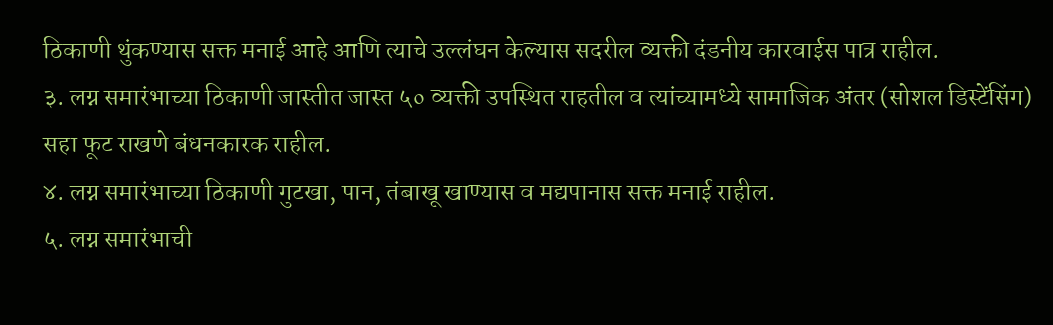ठिकाणी थुंकण्यास सक्त मनाई आहे आणि त्याचे उल्लंघन केल्यास सदरील व्यक्ती दंडनीय कारवाईस पात्र राहील.
३. लग्न समारंभाच्या ठिकाणी जास्तीत जास्त ५० व्यक्ती उपस्थित राहतील व त्यांच्यामध्ये सामाजिक अंतर (सोशल डिस्टेंसिंग) सहा फूट राखणे बंधनकारक राहील.
४. लग्न समारंभाच्या ठिकाणी गुटखा, पान, तंबाखू खाण्यास व मद्यपानास सक्त मनाई राहील.
५. लग्न समारंभाची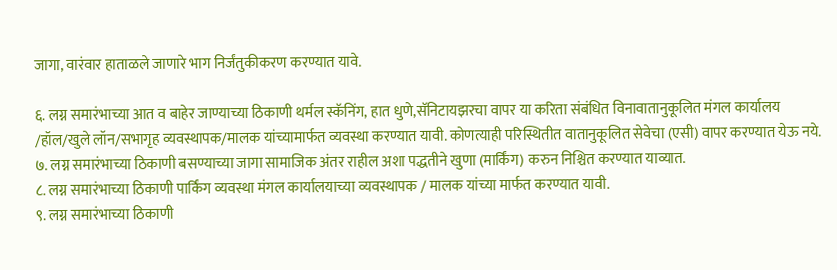जागा, वारंवार हाताळले जाणारे भाग निर्जंतुकीकरण करण्यात यावे.

६. लग्न समारंभाच्या आत व बाहेर जाण्याच्या ठिकाणी थर्मल स्कॅनिंग, हात धुणे,सॅनिटायझरचा वापर या करिता संबंधित विनावातानुकूलित मंगल कार्यालय /हॉल/खुले लॉन/सभागृह व्यवस्थापक/मालक यांच्यामार्फत व्यवस्था करण्यात यावी. कोणत्याही परिस्थितीत वातानुकूलित सेवेचा (एसी) वापर करण्यात येऊ नये.
७. लग्न समारंभाच्या ठिकाणी बसण्याच्या जागा सामाजिक अंतर राहील अशा पद्धतीने खुणा (मार्किंग) करुन निश्चित करण्यात याव्यात.
८. लग्न समारंभाच्या ठिकाणी पार्किंग व्यवस्था मंगल कार्यालयाच्या व्यवस्थापक / मालक यांच्या मार्फत करण्यात यावी.
९. लग्न समारंभाच्या ठिकाणी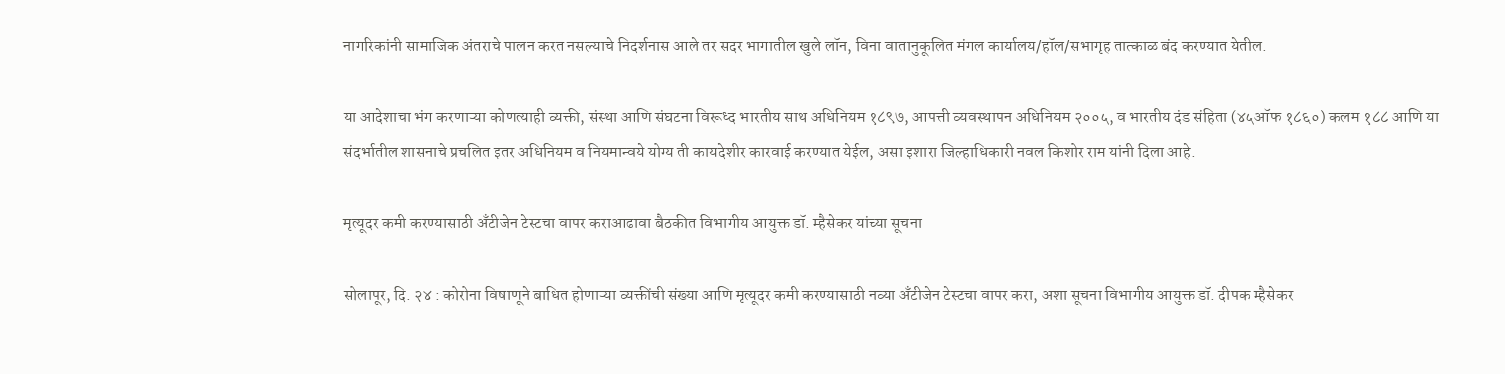नागरिकांनी सामाजिक अंतराचे पालन करत नसल्याचे निदर्शनास आले तर सदर भागातील खुले लॉन, विना वातानुकूलित मंगल कार्यालय/हॉल/सभागृह तात्काळ बंद करण्यात येतील.

या आदेशाचा भंग करणाऱ्या कोणत्याही व्यक्ती, संस्था आणि संघटना विरूध्द भारतीय साथ अधिनियम १८९७, आपत्ती व्यवस्थापन अधिनियम २००५, व भारतीय दंड संहिता (४५ऑफ १८६०) कलम १८८ आणि या संदर्भातील शासनाचे प्रचलित इतर अधिनियम व नियमान्वये योग्य ती कायदेशीर कारवाई करण्यात येईल, असा इशारा जिल्हाधिकारी नवल किशोर राम यांनी दिला आहे.

मृत्यूदर कमी करण्यासाठी अँटीजेन टेस्टचा वापर कराआढावा बैठकीत विभागीय आयुक्त डॉ. म्हैसेकर यांच्या सूचना

सोलापूर, दि. २४ : कोरोना विषाणूने बाधित होणाऱ्या व्यक्तींची संख्या आणि मृत्यूदर कमी करण्यासाठी नव्या अँटीजेन टेस्टचा वापर करा, अशा सूचना विभागीय आयुक्त डॉ. दीपक म्हैसेकर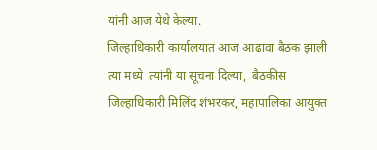यांनी आज येथे केल्या.
जिल्हाधिकारी कार्यालयात आज आढावा बैठक झाली त्या मध्ये  त्यांनी या सूचना दिल्या,  बैठकीस जिल्हाधिकारी मिलिंद शंभरकर, महापालिका आयुक्त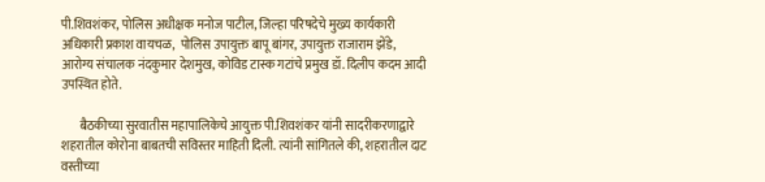पी.शिवशंकर, पोलिस अधीक्षक मनोज पाटील, जिल्हा परिषदेचे मुख्य कार्यकारी अधिकारी प्रकाश वायचळ,  पोलिस उपायुक्त बापू बांगर, उपायुक्त राजाराम झेंडे,  आरोग्य संचालक नंदकुमार देशमुख, कोविड टास्क गटांचे प्रमुख डॉ. दिलीप कदम आदी उपस्थित होते.

       बैठकीच्या सुरवातीस महापालिकेचे आयुक्त पी.शिवशंकर यांनी सादरीकरणाद्वारे शहरातील कोरोना बाबतची सविस्तर माहिती दिली. त्यांनी सांगितले की, शहरातील दाट वस्तीच्या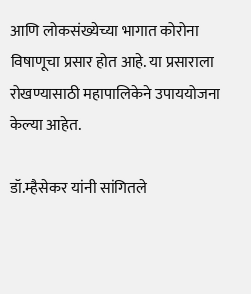आणि लोकसंख्येच्या भागात कोरोना विषाणूचा प्रसार होत आहे. या प्रसाराला रोखण्यासाठी महापालिकेने उपाययोजना केल्या आहेत.

डॉ.म्हैसेकर यांनी सांगितले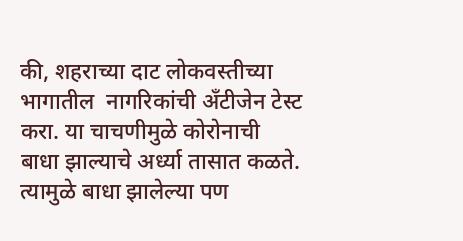की, शहराच्या दाट लोकवस्तीच्या भागातील  नागरिकांची अँटीजेन टेस्ट करा. या चाचणीमुळे कोरोनाची बाधा झाल्याचे अर्ध्या तासात कळते. त्यामुळे बाधा झालेल्या पण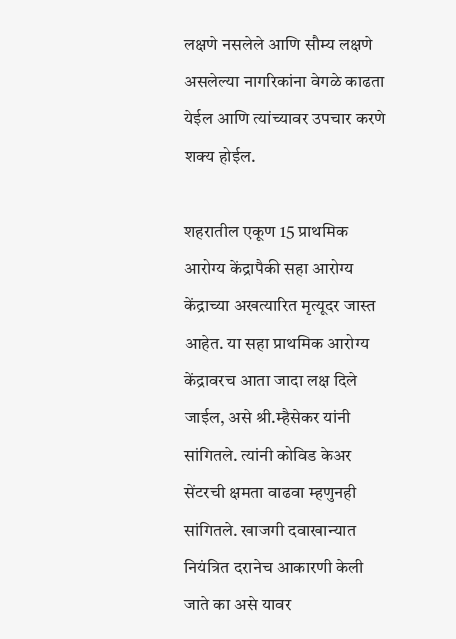लक्षणे नसलेले आणि सौम्य लक्षणे असलेल्या नागरिकांना वेगळे काढता येईल आणि त्यांच्यावर उपचार करणे शक्य होईल.

शहरातील एकूण 15 प्राथमिक आरोग्य केंद्रापैकी सहा आरोग्य केंद्राच्या अखत्यारित मृत्यूदर जास्त आहेत. या सहा प्राथमिक आरोग्य केंद्रावरच आता जादा लक्ष दिले जाईल, असे श्री.म्हैसेकर यांनी सांगितले. त्यांनी कोविड केअर सेंटरची क्षमता वाढवा म्हणुनही सांगितले. खाजगी दवाखान्यात नियंत्रित दरानेच आकारणी केली जाते का असे यावर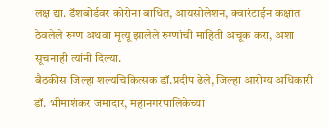लक्ष द्या. डॅशबोर्डवर कोरोना बाधित, आयसोलेशन, क्वारंटाईन कक्षात ठेवलेले रुग्ण अथवा मृत्यू झालेले रुग्णांची माहिती अचूक करा, अशा सूचनाही त्यांनी दिल्या.
बैठकीस जिल्हा शल्यचिकित्सक डॉ.प्रदीप ढेले, जिल्हा आरोग्य अधिकारी डॉ. भीमाशंकर जमादार, महानगरपालिकेच्या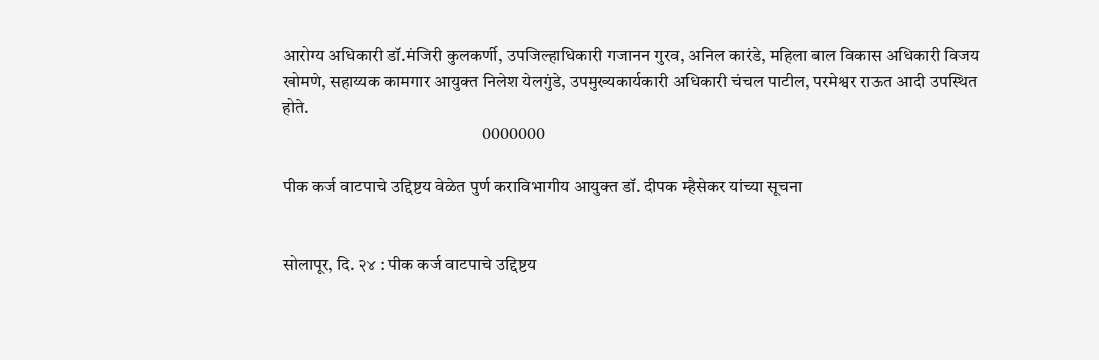आरोग्य अधिकारी डॉ.मंजिरी कुलकर्णी, उपजिल्हाधिकारी गजानन गुरव, अनिल कारंडे, महिला बाल विकास अधिकारी विजय खोमणे, सहाय्यक कामगार आयुक्त निलेश येलगुंडे, उपमुख्यकार्यकारी अधिकारी चंचल पाटील, परमेश्वर राऊत आदी उपस्थित होते.
                                                         0000000

पीक कर्ज वाटपाचे उद्द‍िष्टय वेळेत पुर्ण कराविभागीय आयुक्त डॉ. दीपक म्हैसेकर यांच्या सूचना


सोलापूर, दि. २४ : पीक कर्ज वाटपाचे उद्द‍िष्टय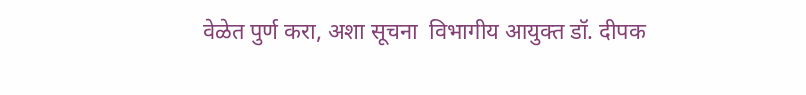वेळेत पुर्ण करा, अशा सूचना  विभागीय आयुक्त डॉ. दीपक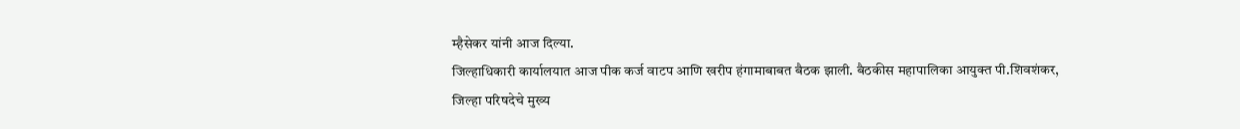म्हैसेकर यांनी आज दिल्या.
जिल्हाधिकारी कार्यालयात आज पीक कर्ज वाटप आणि खरीप हंगामाबाबत बैठक झाली. बैठकीस महापालिका आयुक्त पी.शिवशंकर, जिल्हा परिषदेचे मुख्य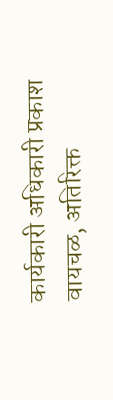कार्यकारी अधिकारी प्रकाश वायचळ, अतिरिक्त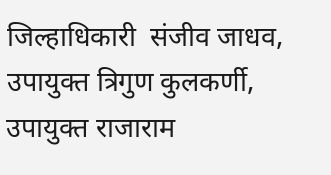जिल्हाधिकारी  संजीव जाधव, उपायुक्त त्रिगुण कुलकर्णी,  उपायुक्त राजाराम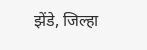झेंडे, जिल्हा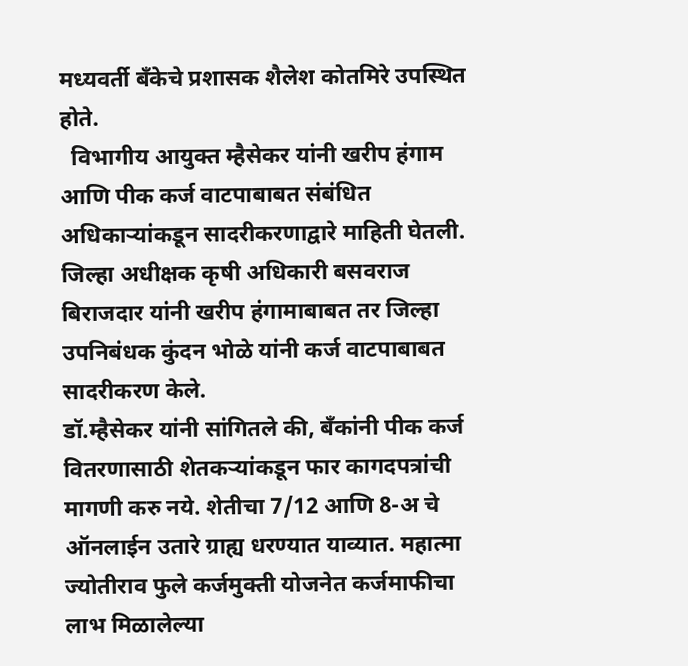मध्यवर्ती बँकेचे प्रशासक शैलेश कोतमिरे उपस्थित होते.
  विभागीय आयुक्त म्हैसेकर यांनी खरीप हंगाम आणि पीक कर्ज वाटपाबाबत संबंधित अधिकाऱ्यांकडून सादरीकरणाद्वारे माहिती घेतली. जिल्हा अधीक्षक कृषी अधिकारी बसवराज बिराजदार यांनी खरीप हंगामाबाबत तर जिल्हा उपनिबंधक कुंदन भोळे यांनी कर्ज वाटपाबाबत सादरीकरण केले.
डॉ.म्हैसेकर यांनी सांगितले की, बँकांनी पीक कर्ज वितरणासाठी शेतकऱ्यांकडून फार कागदपत्रांची मागणी करु नये. शेतीचा 7/12 आणि 8-अ चे ऑनलाईन उतारे ग्राह्य धरण्यात याव्यात. महात्मा ज्योतीराव फुले कर्जमुक्ती योजनेत कर्जमाफीचा लाभ मिळालेल्या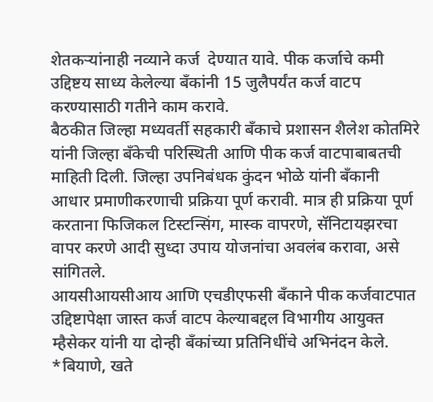शेतकऱ्यांनाही नव्याने कर्ज  देण्यात यावे. पीक कर्जाचे कमी  उद्द‍िष्टय साध्य केलेल्या बँकांनी 15 जुलैपर्यंत कर्ज वाटप करण्यासाठी गतीने काम करावे.
बैठकीत जिल्हा मध्यवर्ती सहकारी बँकाचे प्रशासन शैलेश कोतमिरे यांनी जिल्हा बँकेची परिस्थिती आणि पीक कर्ज वाटपाबाबतची माहिती दिली. जिल्हा उपनिबंधक कुंदन भोळे यांनी बँकानी आधार प्रमाणीकरणाची प्रक्रिया पूर्ण करावी. मात्र ही प्रक्रिया पूर्ण करताना फिजिकल टिस्टन्सिंग, मास्क वापरणे, सॅनिटायझरचा वापर करणे आदी सुध्दा उपाय योजनांचा अवलंब करावा, असे सांगितले.
आयसीआयसीआय आणि एचडीएफसी बँकाने पीक कर्जवाटपात उद्द‍िष्टापेक्षा जास्त कर्ज वाटप केल्याबद्दल विभागीय आयुक्त म्हैसेकर यांनी या दोन्ही बँकांच्या प्रतिनिधींचे अभिनंदन केले.                                                              *बियाणे, खते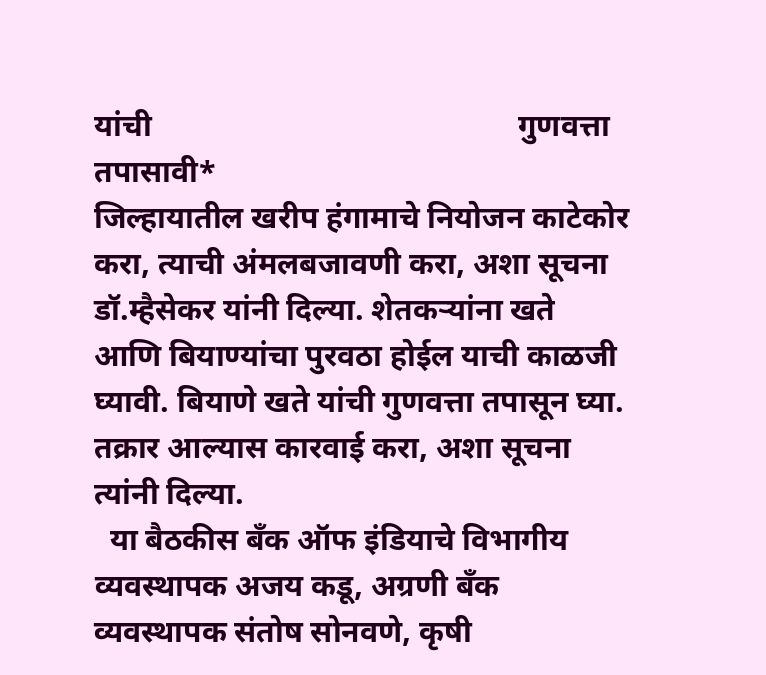यांची                                               गुणवत्ता तपासावी*
जिल्हायातील खरीप हंगामाचे नियोजन काटेकोर करा, त्याची अंमलबजावणी करा, अशा सूचना डॉ.म्हैसेकर यांनी दिल्या. शेतकऱ्यांना खते आणि बियाण्यांचा पुरवठा होईल याची काळजी घ्यावी. बियाणे खते यांची गुणवत्ता तपासून घ्या. तक्रार आल्यास कारवाई करा, अशा सूचना त्यांनी दिल्या.
  या बैठकीस बँक ऑफ इंडियाचे विभागीय व्यवस्थापक अजय कडू, अग्रणी बँक व्यवस्थापक संतोष सोनवणे, कृषी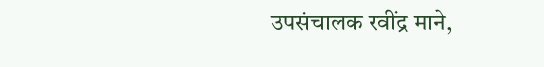उपसंचालक रवींद्र माने,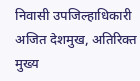निवासी उपजिल्हाधिकारी अजित देशमुख, अतिरिक्त मुख्य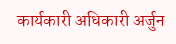कार्यकारी अधिकारी अर्जुन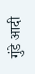गुंडे आदी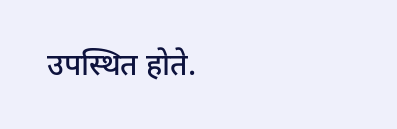उपस्थित होते.